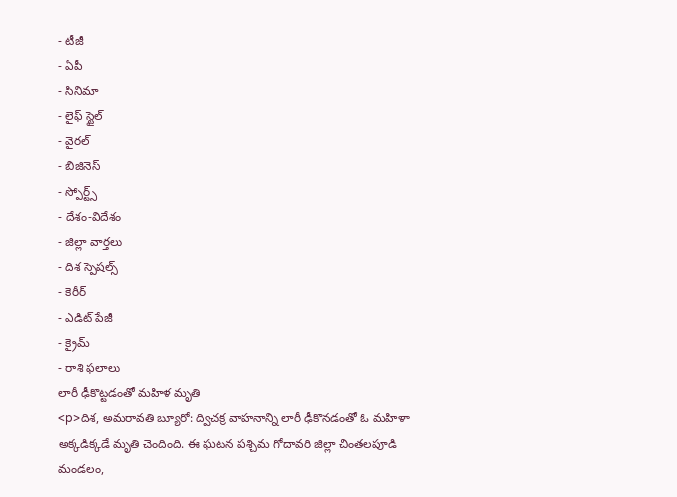- టీజీ
- ఏపీ
- సినిమా
- లైఫ్ స్టైల్
- వైరల్
- బిజినెస్
- స్పోర్ట్స్
- దేశం-విదేశం
- జిల్లా వార్తలు
- దిశ స్పెషల్స్
- కెరీర్
- ఎడిట్ పేజీ
- క్రైమ్
- రాశి ఫలాలు
లారీ ఢీకొట్టడంతో మహిళ మృతి
<p>దిశ, అమరావతి బ్యూరో: ద్విచక్ర వాహనాన్ని లారీ ఢీకొనడంతో ఓ మహిళా అక్కడిక్కడే మృతి చెందింది. ఈ ఘటన పశ్చిమ గోదావరి జిల్లా చింతలపూడి మండలం,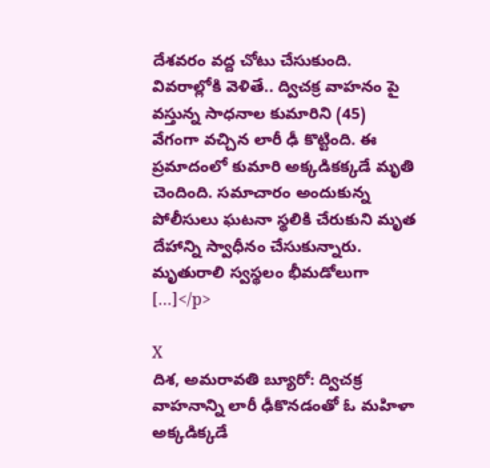దేశవరం వద్ద చోటు చేసుకుంది. వివరాల్లోకి వెళితే.. ద్విచక్ర వాహనం పై వస్తున్న సాధనాల కుమారిని (45) వేగంగా వచ్చిన లారీ ఢీ కొట్టింది. ఈ ప్రమాదంలో కుమారి అక్కడికక్కడే మృతి చెందింది. సమాచారం అందుకున్న పోలీసులు ఘటనా స్థలికి చేరుకుని మృత దేహాన్ని స్వాధీనం చేసుకున్నారు. మృతురాలి స్వస్థలం భీమడోలుగా […]</p>

X
దిశ, అమరావతి బ్యూరో: ద్విచక్ర వాహనాన్ని లారీ ఢీకొనడంతో ఓ మహిళా అక్కడిక్కడే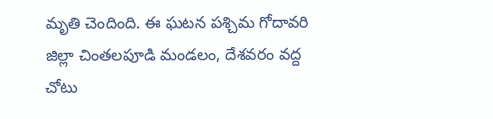మృతి చెందింది. ఈ ఘటన పశ్చిమ గోదావరి జిల్లా చింతలపూడి మండలం, దేశవరం వద్ద చోటు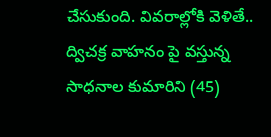చేసుకుంది. వివరాల్లోకి వెళితే.. ద్విచక్ర వాహనం పై వస్తున్న సాధనాల కుమారిని (45)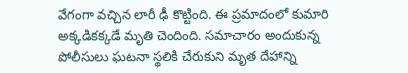వేగంగా వచ్చిన లారీ ఢీ కొట్టింది. ఈ ప్రమాదంలో కుమారి అక్కడికక్కడే మృతి చెందింది. సమాచారం అందుకున్న పోలీసులు ఘటనా స్థలికి చేరుకుని మృత దేహాన్ని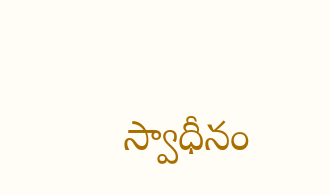స్వాధీనం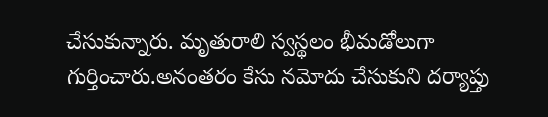చేసుకున్నారు. మృతురాలి స్వస్థలం భీమడోలుగా గుర్తించారు.అనంతరం కేసు నమోదు చేసుకుని దర్యాప్తు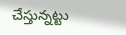చేస్తున్నట్టు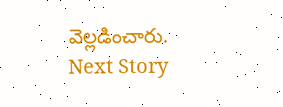వెల్లడించారు.
Next Story